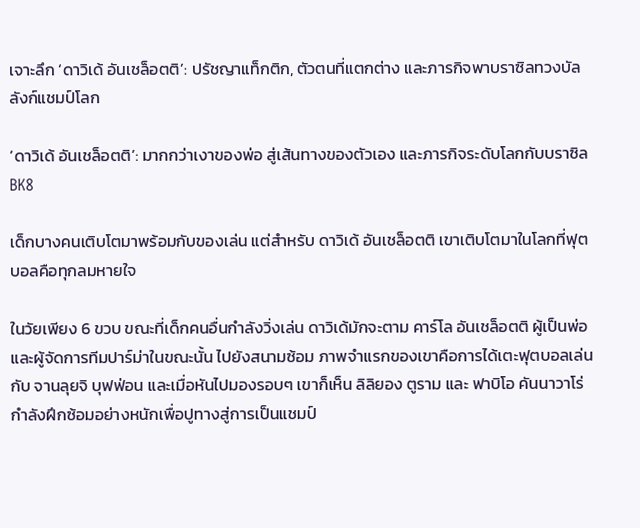เจาะลึก ‘ดาวิเด้ อันเชล็อตติ’: ปรัชญาแท็กติก, ตัวตนที่แตกต่าง และภารกิจพาบราซิลทวงบัลลังก์แชมป์โลก

‘ดาวิเด้ อันเชล็อตติ’: มากกว่าเงาของพ่อ สู่เส้นทางของตัวเอง และภารกิจระดับโลกกับบราซิลBK8

เด็กบางคนเติบโตมาพร้อมกับของเล่น แต่สำหรับ ดาวิเด้ อันเชล็อตติ เขาเติบโตมาในโลกที่ฟุตบอลคือทุกลมหายใจ

ในวัยเพียง 6 ขวบ ขณะที่เด็กคนอื่นกำลังวิ่งเล่น ดาวิเด้มักจะตาม คาร์โล อันเชล็อตติ ผู้เป็นพ่อและผู้จัดการทีมปาร์ม่าในขณะนั้น ไปยังสนามซ้อม ภาพจำแรกของเขาคือการได้เตะฟุตบอลเล่นกับ จานลุยจิ บุฟฟ่อน และเมื่อหันไปมองรอบๆ เขาก็เห็น ลิลิยอง ตูราม และ ฟาบิโอ คันนาวาโร่ กำลังฝึกซ้อมอย่างหนักเพื่อปูทางสู่การเป็นแชมป์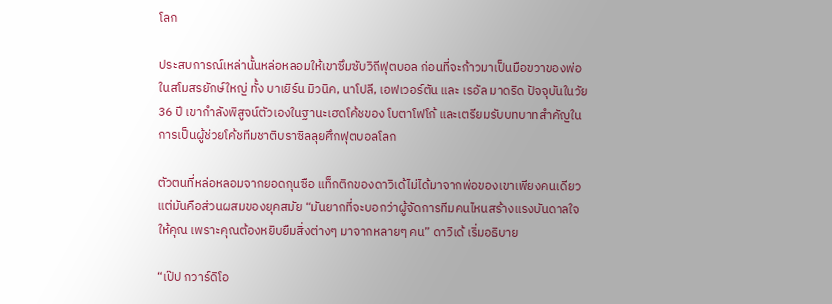โลก

ประสบการณ์เหล่านั้นหล่อหลอมให้เขาซึมซับวิถีฟุตบอล ก่อนที่จะก้าวมาเป็นมือขวาของพ่อในสโมสรยักษ์ใหญ่ ทั้ง บาเยิร์น มิวนิค, นาโปลี, เอฟเวอร์ตัน และ เรอัล มาดริด ปัจจุบันในวัย 36 ปี เขากำลังพิสูจน์ตัวเองในฐานะเฮดโค้ชของ โบตาโฟโก้ และเตรียมรับบทบาทสำคัญในการเป็นผู้ช่วยโค้ชทีมชาติบราซิลลุยศึกฟุตบอลโลก

ตัวตนที่หล่อหลอมจากยอดกุนซือ แท็กติกของดาวิเด้ไม่ได้มาจากพ่อของเขาเพียงคนเดียว แต่มันคือส่วนผสมของยุคสมัย “มันยากที่จะบอกว่าผู้จัดการทีมคนไหนสร้างแรงบันดาลใจให้คุณ เพราะคุณต้องหยิบยืมสิ่งต่างๆ มาจากหลายๆ คน” ดาวิเด้ เริ่มอธิบาย

“เป๊ป กวาร์ดิโอ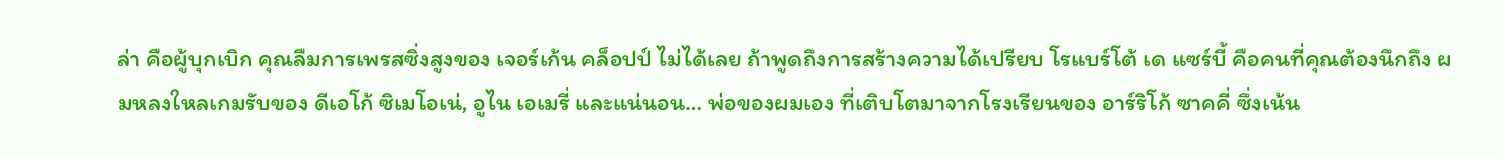ล่า คือผู้บุกเบิก คุณลืมการเพรสซิ่งสูงของ เจอร์เก้น คล็อปป์ ไม่ได้เลย ถ้าพูดถึงการสร้างความได้เปรียบ โรแบร์โต้ เด แซร์บี้ คือคนที่คุณต้องนึกถึง ผมหลงใหลเกมรับของ ดีเอโก้ ซิเมโอเน่, อูไน เอเมรี่ และแน่นอน… พ่อของผมเอง ที่เติบโตมาจากโรงเรียนของ อาร์ริโก้ ซาคคี่ ซึ่งเน้น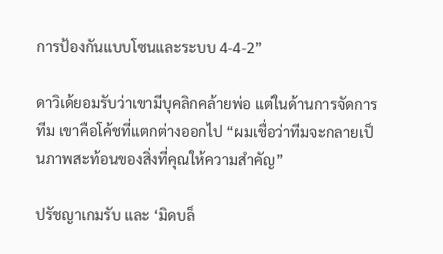การป้องกันแบบโซนและระบบ 4-4-2”

ดาวิเด้ยอมรับว่าเขามีบุคลิกคล้ายพ่อ แต่ในด้านการจัดการทีม เขาคือโค้ชที่แตกต่างออกไป “ผมเชื่อว่าทีมจะกลายเป็นภาพสะท้อนของสิ่งที่คุณให้ความสำคัญ”

ปรัชญาเกมรับ และ ‘มิดบล็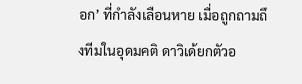อก’ ที่กำลังเลือนหาย เมื่อถูกถามถึงทีมในอุดมคติ ดาวิเด้ยกตัวอ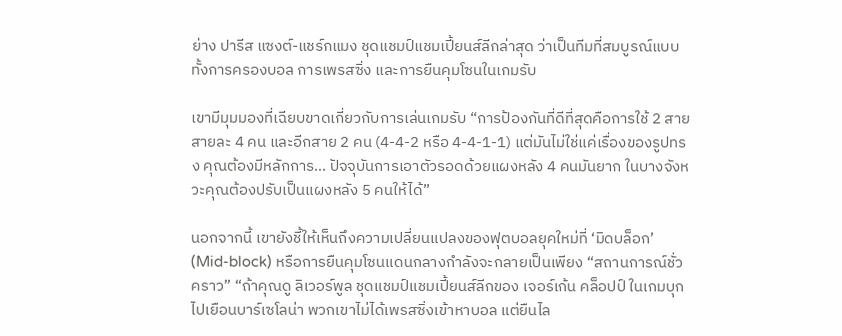ย่าง ปารีส แซงต์-แชร์กแมง ชุดแชมป์แชมเปี้ยนส์ลีกล่าสุด ว่าเป็นทีมที่สมบูรณ์แบบ ทั้งการครองบอล การเพรสซิ่ง และการยืนคุมโซนในเกมรับ

เขามีมุมมองที่เฉียบขาดเกี่ยวกับการเล่นเกมรับ “การป้องกันที่ดีที่สุดคือการใช้ 2 สาย สายละ 4 คน และอีกสาย 2 คน (4-4-2 หรือ 4-4-1-1) แต่มันไม่ใช่แค่เรื่องของรูปทรง คุณต้องมีหลักการ… ปัจจุบันการเอาตัวรอดด้วยแผงหลัง 4 คนมันยาก ในบางจังหวะคุณต้องปรับเป็นแผงหลัง 5 คนให้ได้”

นอกจากนี้ เขายังชี้ให้เห็นถึงความเปลี่ยนแปลงของฟุตบอลยุคใหม่ที่ ‘มิดบล็อก’ (Mid-block) หรือการยืนคุมโซนแดนกลางกำลังจะกลายเป็นเพียง “สถานการณ์ชั่วคราว” “ถ้าคุณดู ลิเวอร์พูล ชุดแชมป์แชมเปี้ยนส์ลีกของ เจอร์เก้น คล็อปป์ ในเกมบุกไปเยือนบาร์เซโลน่า พวกเขาไม่ได้เพรสซิ่งเข้าหาบอล แต่ยืนไล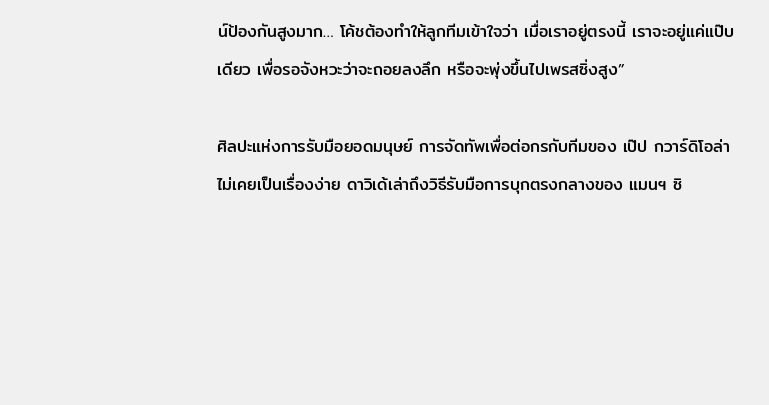น์ป้องกันสูงมาก… โค้ชต้องทำให้ลูกทีมเข้าใจว่า เมื่อเราอยู่ตรงนี้ เราจะอยู่แค่แป๊บเดียว เพื่อรอจังหวะว่าจะถอยลงลึก หรือจะพุ่งขึ้นไปเพรสซิ่งสูง”

ศิลปะแห่งการรับมือยอดมนุษย์ การจัดทัพเพื่อต่อกรกับทีมของ เป๊ป กวาร์ดิโอล่า ไม่เคยเป็นเรื่องง่าย ดาวิเด้เล่าถึงวิธีรับมือการบุกตรงกลางของ แมนฯ ซิ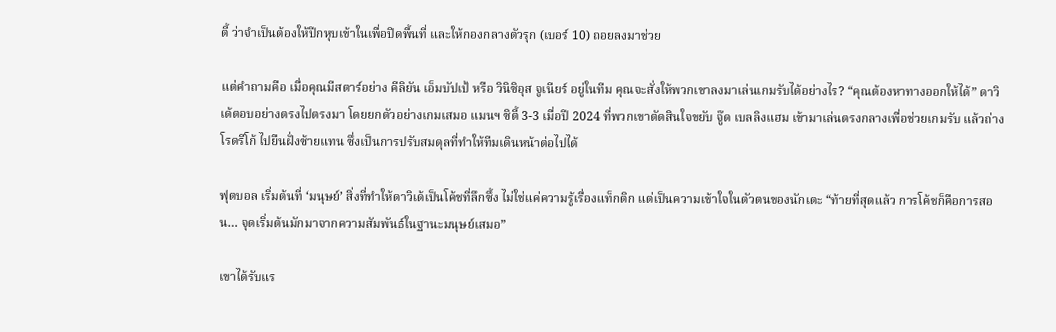ตี้ ว่าจำเป็นต้องให้ปีกหุบเข้าในเพื่อปิดพื้นที่ และให้กองกลางตัวรุก (เบอร์ 10) ถอยลงมาช่วย

แต่คำถามคือ เมื่อคุณมีสตาร์อย่าง คีลิยัน เอ็มบัปเป้ หรือ วินิซิอุส จูเนียร์ อยู่ในทีม คุณจะสั่งให้พวกเขาลงมาเล่นเกมรับได้อย่างไร? “คุณต้องหาทางออกให้ได้” ดาวิเด้ตอบอย่างตรงไปตรงมา โดยยกตัวอย่างเกมเสมอ แมนฯ ซิตี้ 3-3 เมื่อปี 2024 ที่พวกเขาตัดสินใจขยับ จู๊ด เบลลิงแฮม เข้ามาเล่นตรงกลางเพื่อช่วยเกมรับ แล้วถ่าง โรดรีโก้ ไปยืนฝั่งซ้ายแทน ซึ่งเป็นการปรับสมดุลที่ทำให้ทีมเดินหน้าต่อไปได้

ฟุตบอล เริ่มต้นที่ ‘มนุษย์’ สิ่งที่ทำให้ดาวิเด้เป็นโค้ชที่ลึกซึ้ง ไม่ใช่แค่ความรู้เรื่องแท็กติก แต่เป็นความเข้าใจในตัวตนของนักเตะ “ท้ายที่สุดแล้ว การโค้ชก็คือการสอน… จุดเริ่มต้นมักมาจากความสัมพันธ์ในฐานะมนุษย์เสมอ”

เขาได้รับแร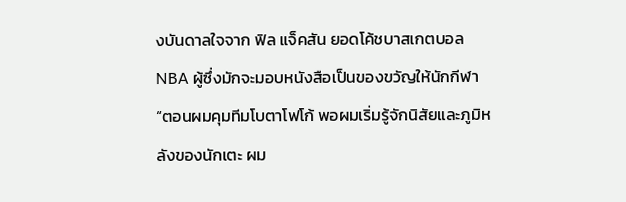งบันดาลใจจาก ฟิล แจ็คสัน ยอดโค้ชบาสเกตบอล NBA ผู้ซึ่งมักจะมอบหนังสือเป็นของขวัญให้นักกีฬา “ตอนผมคุมทีมโบตาโฟโก้ พอผมเริ่มรู้จักนิสัยและภูมิหลังของนักเตะ ผม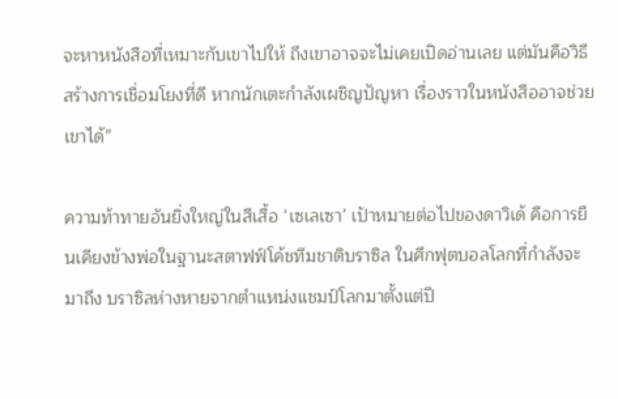จะหาหนังสือที่เหมาะกับเขาไปให้ ถึงเขาอาจจะไม่เคยเปิดอ่านเลย แต่มันคือวิธีสร้างการเชื่อมโยงที่ดี หากนักเตะกำลังเผชิญปัญหา เรื่องราวในหนังสืออาจช่วยเขาได้”

ความท้าทายอันยิ่งใหญ่ในสีเสื้อ ‘เซเลเซา’ เป้าหมายต่อไปของดาวิเด้ คือการยืนเคียงข้างพ่อในฐานะสตาฟฟ์โค้ชทีมชาติบราซิล ในศึกฟุตบอลโลกที่กำลังจะมาถึง บราซิลห่างหายจากตำแหน่งแชมป์โลกมาตั้งแต่ปี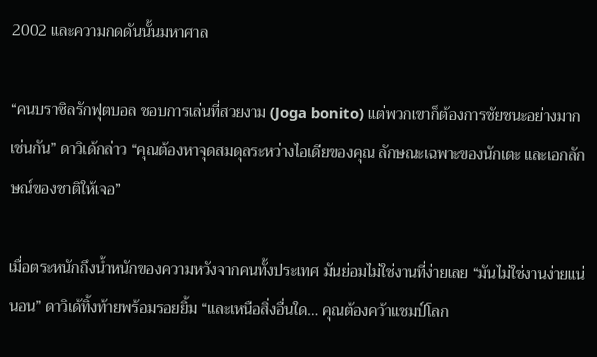2002 และความกดดันนั้นมหาศาล

“คนบราซิลรักฟุตบอล ชอบการเล่นที่สวยงาม (Joga bonito) แต่พวกเขาก็ต้องการชัยชนะอย่างมากเช่นกัน” ดาวิเด้กล่าว “คุณต้องหาจุดสมดุลระหว่างไอเดียของคุณ ลักษณะเฉพาะของนักเตะ และเอกลักษณ์ของชาติให้เจอ”

เมื่อตระหนักถึงน้ำหนักของความหวังจากคนทั้งประเทศ มันย่อมไม่ใช่งานที่ง่ายเลย “มันไม่ใช่งานง่ายแน่นอน” ดาวิเด้ทิ้งท้ายพร้อมรอยยิ้ม “และเหนือสิ่งอื่นใด… คุณต้องคว้าแชมป์โลก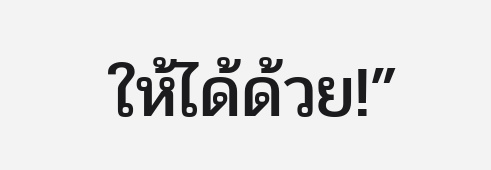ให้ได้ด้วย!”